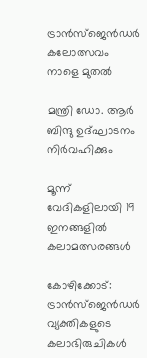ട്രാന്‍സ്ജെന്‍ഡര്‍ കലോത്സവം നാളെ മുതല്‍

മന്ത്രി ഡോ. ആര്‍ ബിന്ദു ഉദ്ഘാടനം നിര്‍വഹിക്കും

മൂന്ന് വേദികളിലായി 19 ഇനങ്ങളില്‍ കലാമത്സരങ്ങള്‍

കോഴിക്കോട്: ട്രാന്‍സ്‌ജെന്‍ഡര്‍ വ്യക്തികളുടെ കലാഭിരുചികള്‍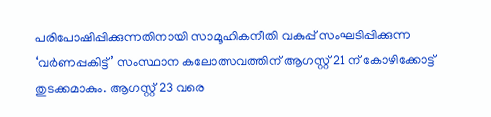പരിപോഷിപ്പിക്കുന്നതിനായി സാമൂഹികനീതി വകുപ്പ് സംഘടിപ്പിക്കുന്ന ‘വര്‍ണപ്പകിട്ട്’ സംസ്ഥാന കലോത്സവത്തിന് ആഗസ്റ്റ് 21 ന് കോഴിക്കോട്ട് തുടക്കമാകും. ആഗസ്റ്റ് 23 വരെ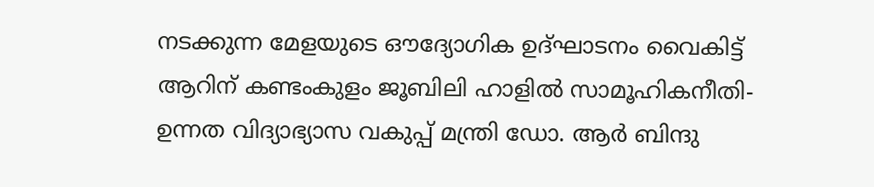നടക്കുന്ന മേളയുടെ ഔദ്യോഗിക ഉദ്ഘാടനം വൈകിട്ട് ആറിന് കണ്ടംകുളം ജൂബിലി ഹാളില്‍ സാമൂഹികനീതി-ഉന്നത വിദ്യാഭ്യാസ വകുപ്പ് മന്ത്രി ഡോ. ആര്‍ ബിന്ദു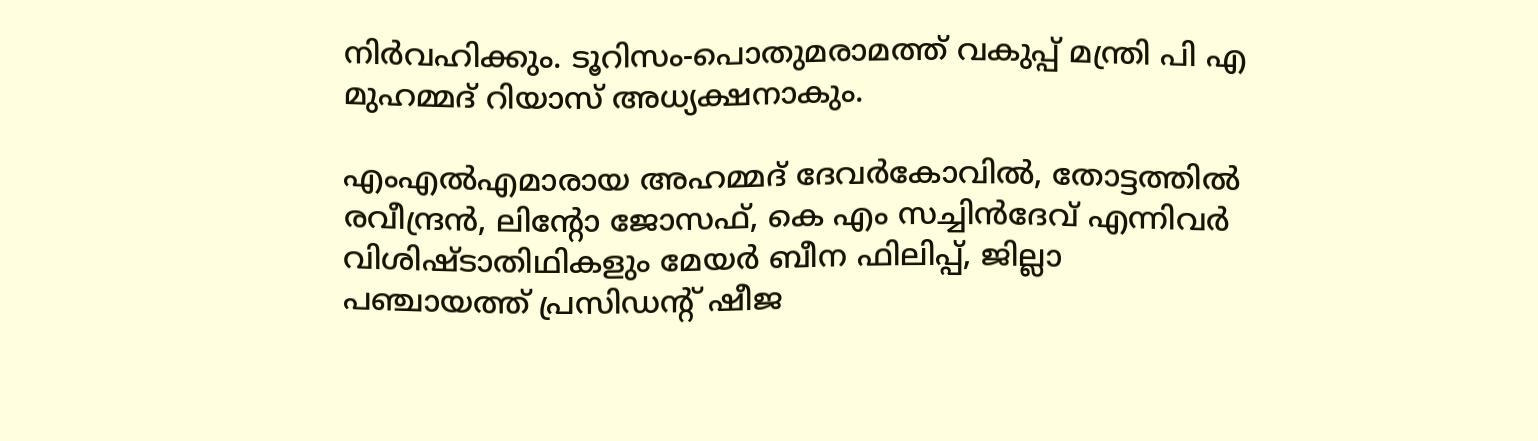നിര്‍വഹിക്കും. ടൂറിസം-പൊതുമരാമത്ത് വകുപ്പ് മന്ത്രി പി എ മുഹമ്മദ് റിയാസ് അധ്യക്ഷനാകും.

എംഎല്‍എമാരായ അഹമ്മദ് ദേവര്‍കോവില്‍, തോട്ടത്തില്‍ രവീന്ദ്രന്‍, ലിൻ്റോ ജോസഫ്, കെ എം സച്ചിന്‍ദേവ് എന്നിവര്‍ വിശിഷ്ടാതിഥികളും മേയര്‍ ബീന ഫിലിപ്പ്, ജില്ലാ പഞ്ചായത്ത് പ്രസിഡന്റ് ഷീജ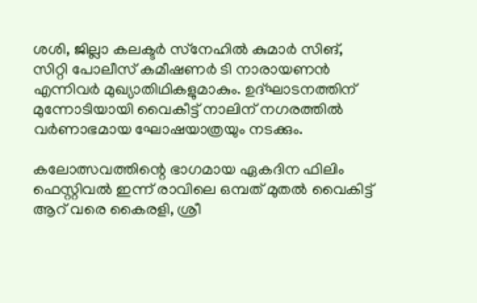ശശി, ജില്ലാ കലക്ടര്‍ സ്‌നേഹില്‍ കുമാര്‍ സിങ്, സിറ്റി പോലീസ് കമീഷണര്‍ ടി നാരായണന്‍ എന്നിവര്‍ മുഖ്യാതിഥികളുമാകും. ഉദ്ഘാടനത്തിന് മുന്നോടിയായി വൈകീട്ട് നാലിന് നഗരത്തില്‍ വര്‍ണാഭമായ ഘോഷയാത്രയും നടക്കും.

കലോത്സവത്തിന്റെ ഭാഗമായ ഏകദിന ഫിലിം ഫെസ്റ്റിവല്‍ ഇന്ന് രാവിലെ ഒമ്പത് മുതല്‍ വൈകിട്ട് ആറ് വരെ കൈരളി, ശ്രീ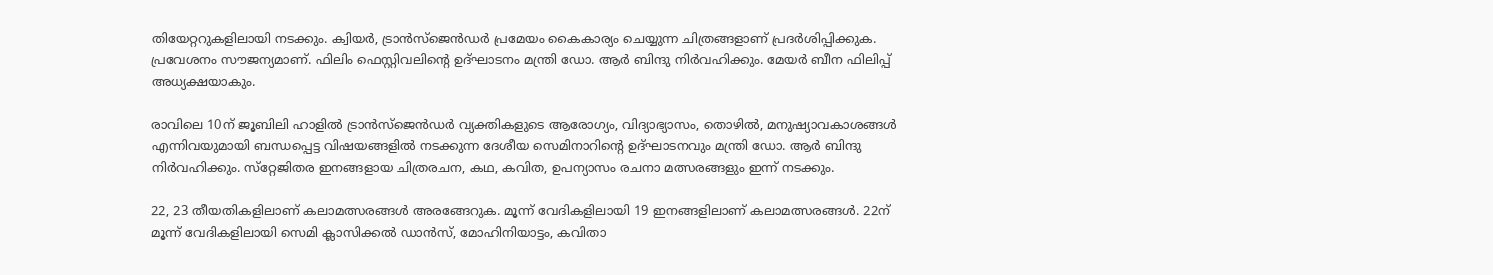തിയേറ്ററുകളിലായി നടക്കും. ക്വിയര്‍, ട്രാന്‍സ്‌ജെന്‍ഡര്‍ പ്രമേയം കൈകാര്യം ചെയ്യുന്ന ചിത്രങ്ങളാണ് പ്രദര്‍ശിപ്പിക്കുക.
പ്രവേശനം സൗജന്യമാണ്. ഫിലിം ഫെസ്റ്റിവലിന്റെ ഉദ്ഘാടനം മന്ത്രി ഡോ. ആര്‍ ബിന്ദു നിര്‍വഹിക്കും. മേയര്‍ ബീന ഫിലിപ്പ് അധ്യക്ഷയാകും.

രാവിലെ 10ന് ജൂബിലി ഹാളില്‍ ട്രാന്‍സ്‌ജെന്‍ഡര്‍ വ്യക്തികളുടെ ആരോഗ്യം, വിദ്യാഭ്യാസം, തൊഴില്‍, മനുഷ്യാവകാശങ്ങള്‍ എന്നിവയുമായി ബന്ധപ്പെട്ട വിഷയങ്ങളില്‍ നടക്കുന്ന ദേശീയ സെമിനാറിന്റെ ഉദ്ഘാടനവും മന്ത്രി ഡോ. ആര്‍ ബിന്ദു നിര്‍വഹിക്കും. സ്‌റ്റേജിതര ഇനങ്ങളായ ചിത്രരചന, കഥ, കവിത, ഉപന്യാസം രചനാ മത്സരങ്ങളും ഇന്ന് നടക്കും.

22, 23 തീയതികളിലാണ് കലാമത്സരങ്ങള്‍ അരങ്ങേറുക. മൂന്ന് വേദികളിലായി 19 ഇനങ്ങളിലാണ് കലാമത്സരങ്ങള്‍. 22ന് മൂന്ന് വേദികളിലായി സെമി ക്ലാസിക്കല്‍ ഡാന്‍സ്, മോഹിനിയാട്ടം, കവിതാ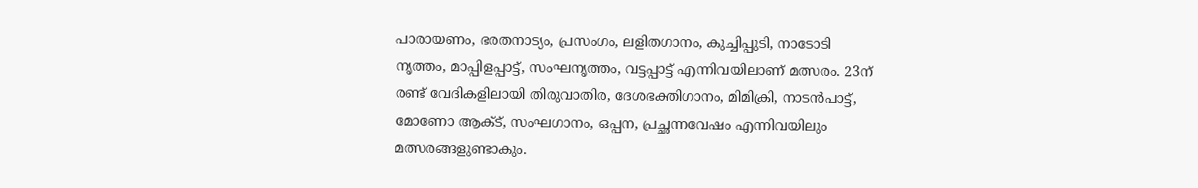പാരായണം, ഭരതനാട്യം, പ്രസംഗം, ലളിതഗാനം, കുച്ചിപ്പുടി, നാടോടി നൃത്തം, മാപ്പിളപ്പാട്ട്, സംഘനൃത്തം, വട്ടപ്പാട്ട് എന്നിവയിലാണ് മത്സരം. 23ന് രണ്ട് വേദികളിലായി തിരുവാതിര, ദേശഭക്തിഗാനം, മിമിക്രി, നാടന്‍പാട്ട്, മോണോ ആക്ട്, സംഘഗാനം, ഒപ്പന, പ്രച്ഛന്നവേഷം എന്നിവയിലും മത്സരങ്ങളുണ്ടാകും.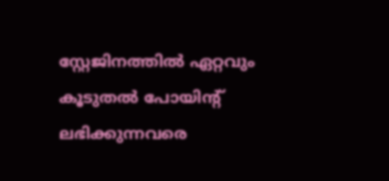സ്റ്റേജിനത്തില്‍ ഏറ്റവും കൂടുതല്‍ പോയിന്റ് ലഭിക്കുന്നവരെ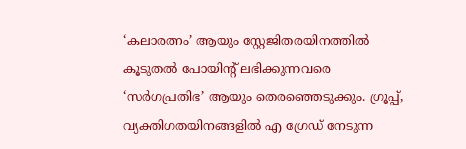‘കലാരത്നം’ ആയും സ്റ്റേജിതരയിനത്തില്‍ കൂടുതല്‍ പോയിന്റ് ലഭിക്കുന്നവരെ ‘സര്‍ഗപ്രതിഭ’ ആയും തെരഞ്ഞെടുക്കും. ഗ്രൂപ്പ്, വ്യക്തിഗതയിനങ്ങളില്‍ എ ഗ്രേഡ് നേടുന്ന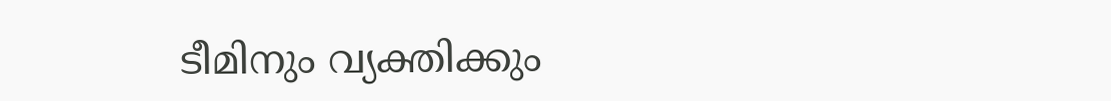ടീമിനും വ്യക്തിക്കും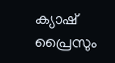ക്യാഷ് പ്രൈസും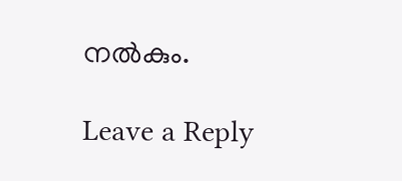നല്‍കും.

Leave a Reply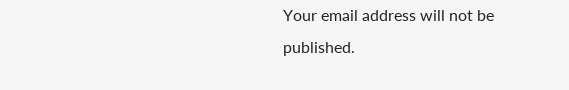Your email address will not be published.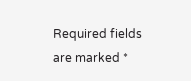Required fields are marked *